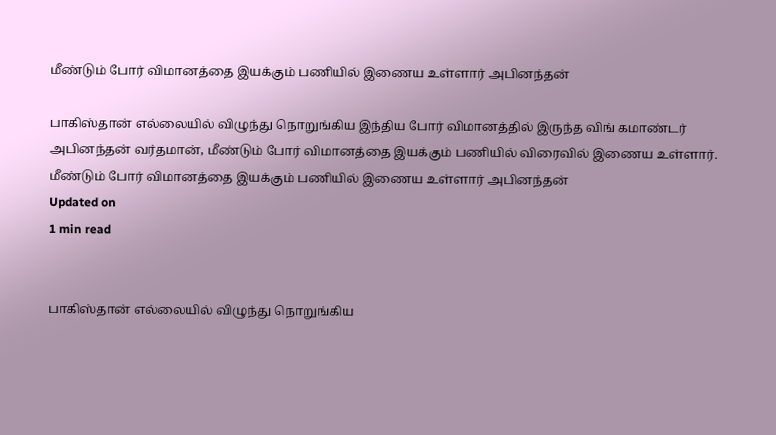மீண்டும் போர் விமானத்தை இயக்கும் பணியில் இணைய உள்ளார் அபினந்தன்

பாகிஸ்தான் எல்லையில் விழுந்து நொறுங்கிய இந்திய போர் விமானத்தில் இருந்த விங் கமாண்டர் அபினந்தன் வர்தமான், மீண்டும் போர் விமானத்தை இயக்கும் பணியில் விரைவில் இணைய உள்ளார்.
மீண்டும் போர் விமானத்தை இயக்கும் பணியில் இணைய உள்ளார் அபினந்தன்
Updated on
1 min read


பாகிஸ்தான் எல்லையில் விழுந்து நொறுங்கிய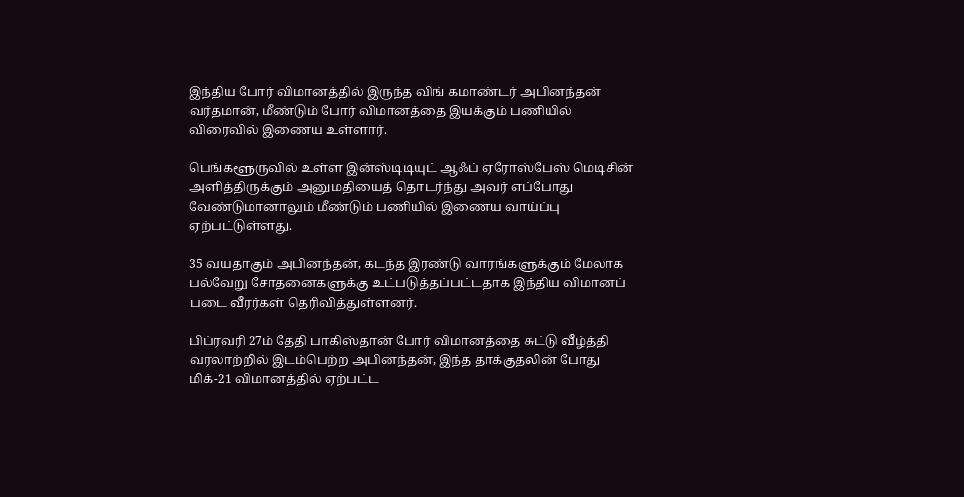இந்திய போர் விமானத்தில் இருந்த விங் கமாண்டர் அபினந்தன் வர்தமான், மீண்டும் போர் விமானத்தை இயக்கும் பணியில் விரைவில் இணைய உள்ளார்.

பெங்களூருவில் உள்ள இன்ஸ்டிடியுட் ஆஃப் ஏரோஸ்பேஸ் மெடிசின் அளித்திருக்கும் அனுமதியைத் தொடர்ந்து அவர் எப்போது வேண்டுமானாலும் மீண்டும் பணியில் இணைய வாய்ப்பு ஏற்பட்டுள்ளது.

35 வயதாகும் அபினந்தன், கடந்த இரண்டு வாரங்களுக்கும் மேலாக பல்வேறு சோதனைகளுக்கு உட்படுத்தப்பட்டதாக இந்திய விமானப் படை வீரர்கள் தெரிவித்துள்ளனர்.

பிப்ரவரி 27ம் தேதி பாகிஸ்தான் போர் விமானத்தை சுட்டு வீழ்த்தி வரலாற்றில் இடம்பெற்ற அபினந்தன், இந்த தாக்குதலின் போது மிக்-21 விமானத்தில் ஏற்பட்ட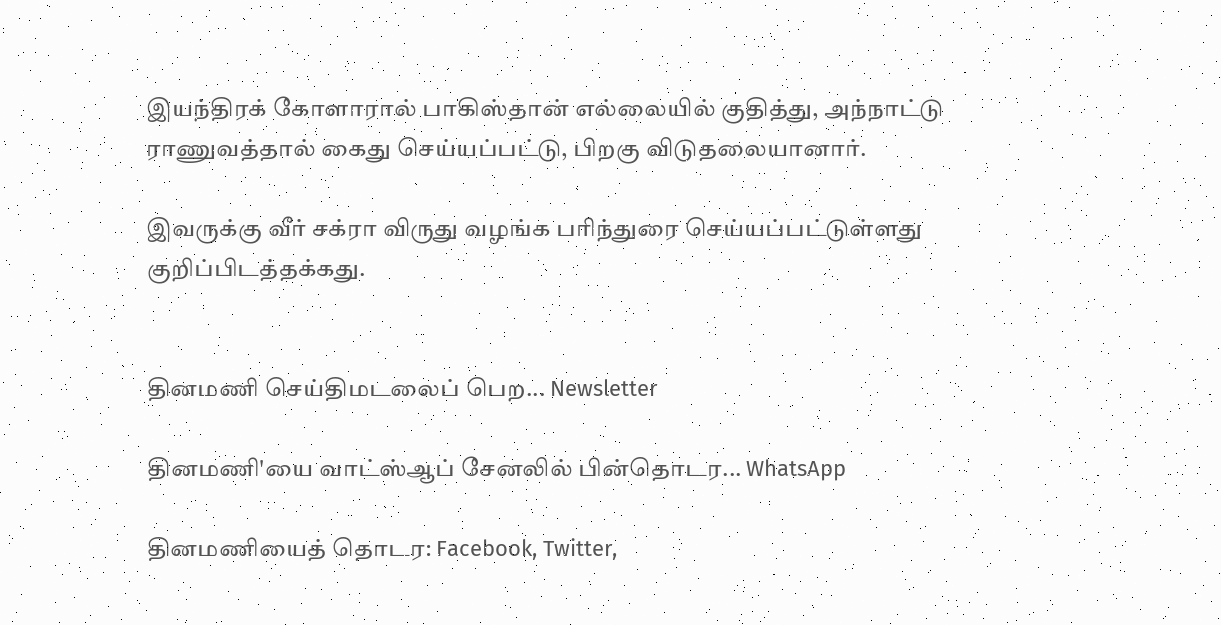இயந்திரக் கோளாரால் பாகிஸ்தான் எல்லையில் குதித்து, அந்நாட்டு ராணுவத்தால் கைது செய்யப்பட்டு, பிறகு விடுதலையானார்.

இவருக்கு வீர் சக்ரா விருது வழங்க பரிந்துரை செய்யப்பட்டுள்ளது குறிப்பிடத்தக்கது.


தினமணி செய்திமடலைப் பெற... Newsletter

தினமணி'யை வாட்ஸ்ஆப் சேனலில் பின்தொடர... WhatsApp

தினமணியைத் தொடர: Facebook, Twitter,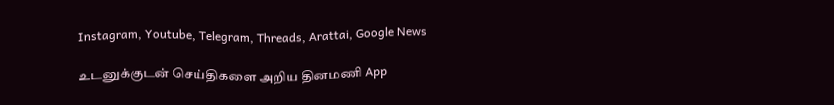Instagram, Youtube, Telegram, Threads, Arattai, Google News

உடனுக்குடன் செய்திகளை அறிய தினமணி App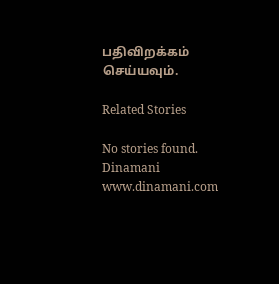பதிவிறக்கம் செய்யவும்.

Related Stories

No stories found.
Dinamani
www.dinamani.com